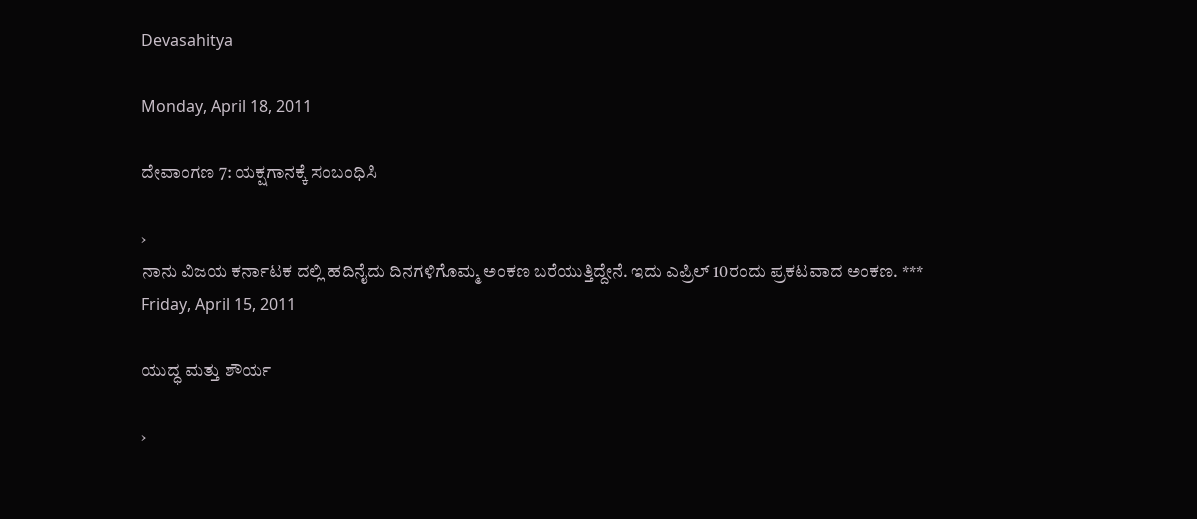Devasahitya

Monday, April 18, 2011

ದೇವಾಂಗಣ 7: ಯಕ್ಷಗಾನಕ್ಕೆ ಸಂಬಂಧಿಸಿ

›
ನಾನು ವಿಜಯ ಕರ್ನಾಟಕ ದಲ್ಲಿ ಹದಿನೈದು ದಿನಗಳಿಗೊಮ್ಮ ಅಂಕಣ ಬರೆಯುತ್ತಿದ್ದೇನೆ. ಇದು ಎಪ್ರಿಲ್ 10ರಂದು ಪ್ರಕಟವಾದ ಅಂಕಣ. ***
Friday, April 15, 2011

ಯುದ್ಧ ಮತ್ತು ಶೌರ್ಯ

›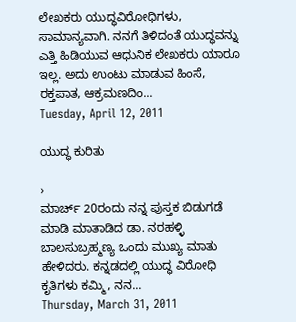ಲೇಖಕರು ಯುದ್ಧವಿರೋಧಿಗಳು, ಸಾಮಾನ್ಯವಾಗಿ. ನನಗೆ ತಿಳಿದಂತೆ ಯುದ್ಧವನ್ನು ಎತ್ತಿ ಹಿಡಿಯುವ ಆಧುನಿಕ ಲೇಖಕರು ಯಾರೂ ಇಲ್ಲ. ಅದು ಉಂಟು ಮಾಡುವ ಹಿಂಸೆ, ರಕ್ತಪಾತ, ಆಕ್ರಮಣದಿಂ...
Tuesday, April 12, 2011

ಯುದ್ಧ ಕುರಿತು

›
ಮಾರ್ಚ್ 20ರಂದು ನನ್ನ ಪುಸ್ತಕ ಬಿಡುಗಡೆ ಮಾಡಿ ಮಾತಾಡಿದ ಡಾ. ನರಹಳ್ಳಿ ಬಾಲಸುಬ್ರಹ್ಮಣ್ಯ ಒಂದು ಮುಖ್ಯ ಮಾತು ಹೇಳಿದರು. ಕನ್ನಡದಲ್ಲಿ ಯುದ್ಧ ವಿರೋಧಿ ಕೃತಿಗಳು ಕಮ್ಮಿ, ನನ...
Thursday, March 31, 2011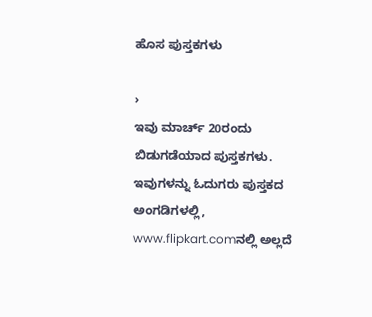ಹೊಸ ಪುಸ್ತಕಗಳು

›
ಇವು ಮಾರ್ಚ್ 20ರಂದು ಬಿಡುಗಡೆಯಾದ ಪುಸ್ತಕಗಳು. ಇವುಗಳನ್ನು ಓದುಗರು ಪುಸ್ತಕದ ಅಂಗಡಿಗಳಲ್ಲಿ, www.flipkart.comನಲ್ಲಿ ಅಲ್ಲದೆ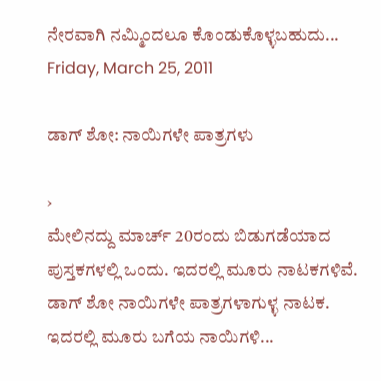ನೇರವಾಗಿ ನಮ್ಮಿಂದಲೂ ಕೊಂಡುಕೊಳ್ಳಬಹುದು...
Friday, March 25, 2011

ಡಾಗ್ ಶೋ: ನಾಯಿಗಳೇ ಪಾತ್ರಗಳು

›
ಮೇಲಿನದ್ದು ಮಾರ್ಚ್ 20ರಂದು ಬಿಡುಗಡೆಯಾದ ಪುಸ್ತಕಗಳಲ್ಲಿ ಒಂದು. ಇದರಲ್ಲಿ ಮೂರು ನಾಟಕಗಳಿವೆ. ಡಾಗ್ ಶೋ ನಾಯಿಗಳೇ ಪಾತ್ರಗಳಾಗುಳ್ಳ ನಾಟಕ. ಇದರಲ್ಲಿ ಮೂರು ಬಗೆಯ ನಾಯಿಗಳಿ...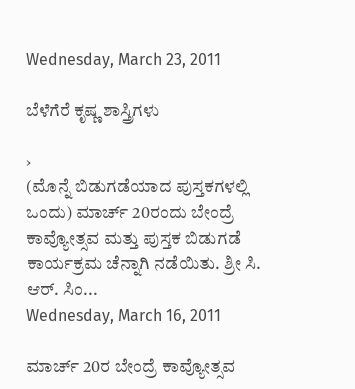Wednesday, March 23, 2011

ಬೆಳೆಗೆರೆ ಕೃಷ್ಣ ಶಾಸ್ತ್ರಿಗಳು

›
(ಮೊನ್ನೆ ಬಿಡುಗಡೆಯಾದ ಪುಸ್ತಕಗಳಲ್ಲಿ ಒಂದು) ಮಾರ್ಚ್ 20ರಂದು ಬೇಂದ್ರೆ ಕಾವ್ಯೋತ್ಸವ ಮತ್ತು ಪುಸ್ತಕ ಬಿಡುಗಡೆ ಕಾರ್ಯಕ್ರಮ ಚೆನ್ನಾಗಿ ನಡೆಯಿತು. ಶ್ರೀ ಸಿ. ಆರ್. ಸಿಂ...
Wednesday, March 16, 2011

ಮಾರ್ಚ್ 20ರ ಬೇಂದ್ರೆ ಕಾವ್ಯೋತ್ಸವ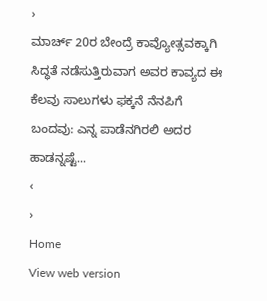›
ಮಾರ್ಚ್ 20ರ ಬೇಂದ್ರೆ ಕಾವ್ಯೋತ್ಸವಕ್ಕಾಗಿ ಸಿದ್ಧತೆ ನಡೆಸುತ್ತಿರುವಾಗ ಅವರ ಕಾವ್ಯದ ಈ ಕೆಲವು ಸಾಲುಗಳು ಫಕ್ಕನೆ ನೆನಪಿಗೆ ಬಂದವು: ಎನ್ನ ಪಾಡೆನಗಿರಲಿ ಅದರ ಹಾಡನ್ನಷ್ಟೆ...
‹
›
Home
View web version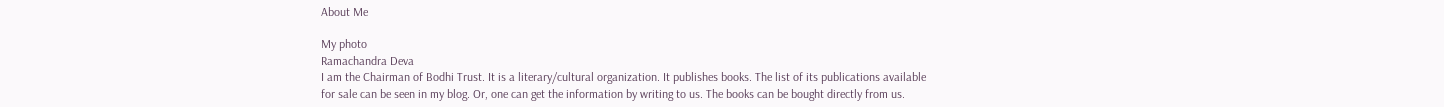About Me

My photo
Ramachandra Deva
I am the Chairman of Bodhi Trust. It is a literary/cultural organization. It publishes books. The list of its publications available for sale can be seen in my blog. Or, one can get the information by writing to us. The books can be bought directly from us.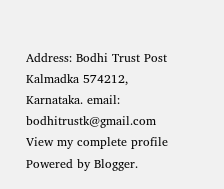Address: Bodhi Trust Post Kalmadka 574212, Karnataka. email: bodhitrustk@gmail.com
View my complete profile
Powered by Blogger.